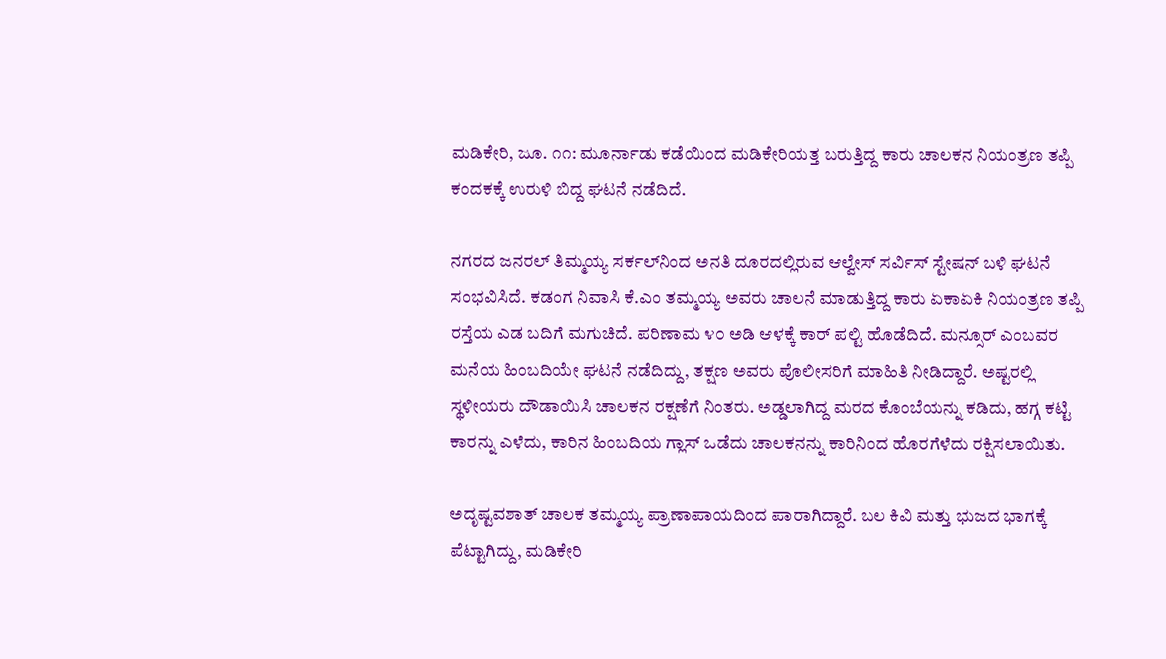ಮಡಿಕೇರಿ, ಜೂ. ೧೧: ಮೂರ್ನಾಡು ಕಡೆಯಿಂದ ಮಡಿಕೇರಿಯತ್ತ ಬರುತ್ತಿದ್ದ ಕಾರು ಚಾಲಕನ ನಿಯಂತ್ರಣ ತಪ್ಪಿ ಕಂದಕಕ್ಕೆ ಉರುಳಿ ಬಿದ್ದ ಘಟನೆ ನಡೆದಿದೆ.

ನಗರದ ಜನರಲ್ ತಿಮ್ಮಯ್ಯ ಸರ್ಕಲ್‌ನಿಂದ ಅನತಿ ದೂರದಲ್ಲಿರುವ ಆಲ್ವೇಸ್ ಸರ್ವಿಸ್ ಸ್ಟೇಷನ್ ಬಳಿ ಘಟನೆ ಸಂಭವಿಸಿದೆ. ಕಡಂಗ ನಿವಾಸಿ ಕೆ.ಎಂ ತಮ್ಮಯ್ಯ ಅವರು ಚಾಲನೆ ಮಾಡುತ್ತಿದ್ದ ಕಾರು ಏಕಾಏಕಿ ನಿಯಂತ್ರಣ ತಪ್ಪಿ ರಸ್ತೆಯ ಎಡ ಬದಿಗೆ ಮಗುಚಿದೆ. ಪರಿಣಾಮ ೪೦ ಅಡಿ ಆಳಕ್ಕೆ ಕಾರ್ ಪಲ್ಟಿ ಹೊಡೆದಿದೆ. ಮನ್ಸೂರ್ ಎಂಬವರ ಮನೆಯ ಹಿಂಬದಿಯೇ ಘಟನೆ ನಡೆದಿದ್ದು, ತಕ್ಷಣ ಅವರು ಪೊಲೀಸರಿಗೆ ಮಾಹಿತಿ ನೀಡಿದ್ದಾರೆ. ಅಷ್ಟರಲ್ಲಿ ಸ್ಥಳೀಯರು ದೌಡಾಯಿಸಿ ಚಾಲಕನ ರಕ್ಷಣೆಗೆ ನಿಂತರು. ಅಡ್ಡಲಾಗಿದ್ದ ಮರದ ಕೊಂಬೆಯನ್ನು ಕಡಿದು, ಹಗ್ಗ ಕಟ್ಟಿ ಕಾರನ್ನು ಎಳೆದು, ಕಾರಿನ ಹಿಂಬದಿಯ ಗ್ಲಾಸ್ ಒಡೆದು ಚಾಲಕನನ್ನು ಕಾರಿನಿಂದ ಹೊರಗೆಳೆದು ರಕ್ಷಿಸಲಾಯಿತು.

ಅದೃಷ್ಟವಶಾತ್ ಚಾಲಕ ತಮ್ಮಯ್ಯ ಪ್ರಾಣಾಪಾಯದಿಂದ ಪಾರಾಗಿದ್ದಾರೆ. ಬಲ ಕಿವಿ ಮತ್ತು ಭುಜದ ಭಾಗಕ್ಕೆ ಪೆಟ್ಟಾಗಿದ್ದು, ಮಡಿಕೇರಿ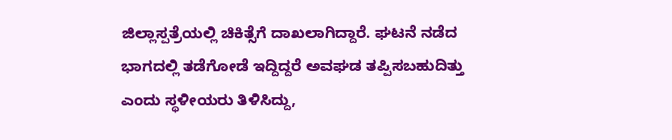ಜಿಲ್ಲಾಸ್ಪತ್ರೆಯಲ್ಲಿ ಚಿಕಿತ್ಸೆಗೆ ದಾಖಲಾಗಿದ್ದಾರೆ. ಘಟನೆ ನಡೆದ ಭಾಗದಲ್ಲಿ ತಡೆಗೋಡೆ ಇದ್ದಿದ್ದರೆ ಅವಘಡ ತಪ್ಪಿಸಬಹುದಿತ್ತು ಎಂದು ಸ್ಥಳೀಯರು ತಿಳಿಸಿದ್ದು,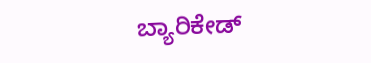ಬ್ಯಾರಿಕೇಡ್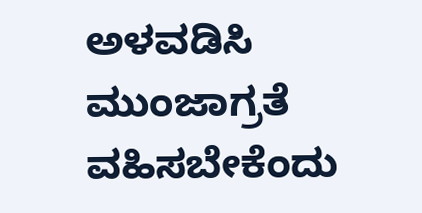ಅಳವಡಿಸಿ ಮುಂಜಾಗ್ರತೆ ವಹಿಸಬೇಕೆಂದು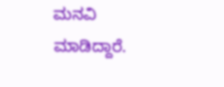ಮನವಿ ಮಾಡಿದ್ದಾರೆ.